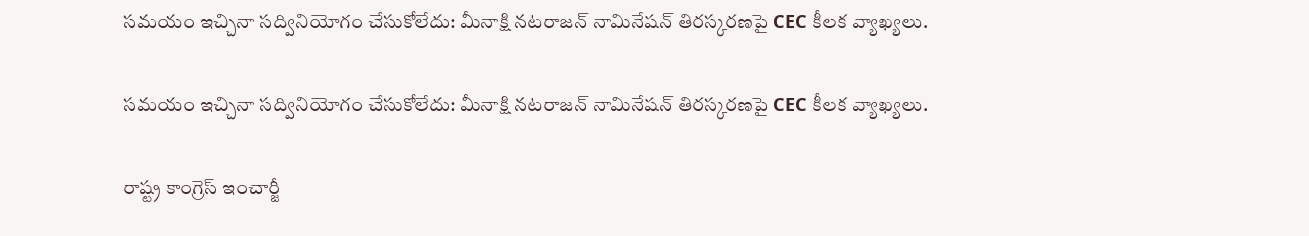సమయం ఇచ్చినా సద్వినియోగం చేసుకోలేదు: మీనాక్షి నటరాజన్ నామినేషన్ తిరస్కరణపై CEC కీలక వ్యాఖ్యలు.

సమయం ఇచ్చినా సద్వినియోగం చేసుకోలేదు: మీనాక్షి నటరాజన్ నామినేషన్ తిరస్కరణపై CEC కీలక వ్యాఖ్యలు.

రాష్ట్ర కాంగ్రెస్ ఇంచార్జీ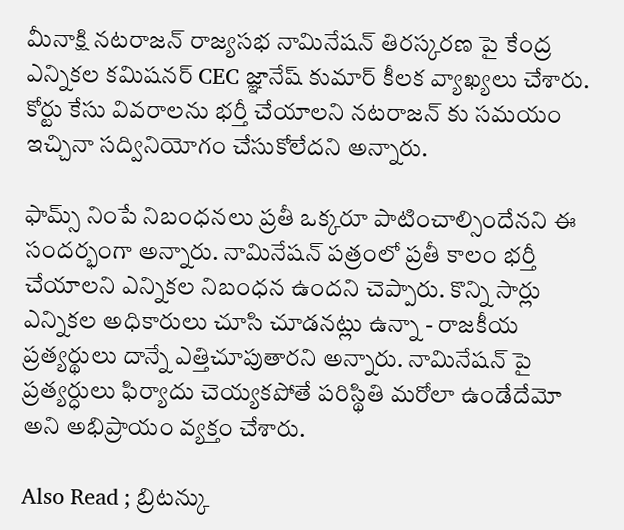మీనాక్షి నటరాజన్ రాజ్యసభ నామినేషన్ తిరస్కరణ పై కేంద్ర ఎన్నికల కమిషనర్ CEC జ్ఞానేష్ కుమార్ కీలక వ్యాఖ్యలు చేశారు. కోర్టు కేసు వివరాలను భర్తీ చేయాలని నటరాజన్ కు సమయం ఇచ్చినా సద్వినియోగం చేసుకోలేదని అన్నారు.

ఫామ్స్ నింపే నిబంధనలు ప్రతీ ఒక్కరూ పాటించాల్సిందేనని ఈ సందర్భంగా అన్నారు. నామినేషన్ పత్రంలో ప్రతీ కాలం భర్తీ చేయాలని ఎన్నికల నిబంధన ఉందని చెప్పారు. కొన్ని సార్లు ఎన్నికల అధికారులు చూసి చూడనట్లు ఉన్నా - రాజకీయ ప్రత్యర్థులు దాన్నే ఎత్తిచూపుతారని అన్నారు. నామినేషన్ పై ప్రత్యర్ధులు ఫిర్యాదు చెయ్యకపోతే పరిస్థితి మరోలా ఉండేదేమో అని అభిప్రాయం వ్యక్తం చేశారు.

Also Read ; బ్రిటన్కు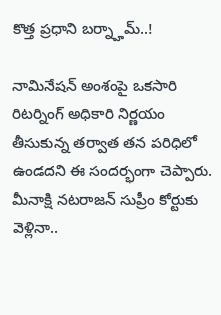కొత్త ప్రధాని బర్న్హామ్..!

నామినేషన్ అంశంపై ఒకసారి రిటర్నింగ్ అధికారి నిర్ణయం తీసుకున్న తర్వాత తన పరిధిలో ఉండదని ఈ సందర్భంగా చెప్పారు. మీనాక్షి నటరాజన్ సుప్రీం కోర్టుకు వెళ్లినా..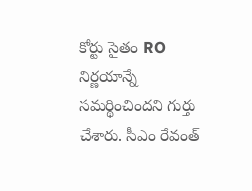కోర్టు సైతం RO నిర్ణయాన్నే సమర్థించిందని గుర్తు చేశారు. సీఎం రేవంత్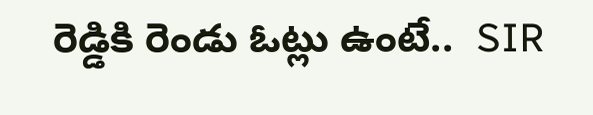రెడ్డికి రెండు ఓట్లు ఉంటే..  SIR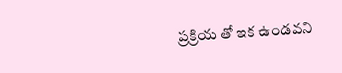ప్రక్రియ తో ఇక ఉండవని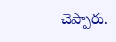చెప్పారు.